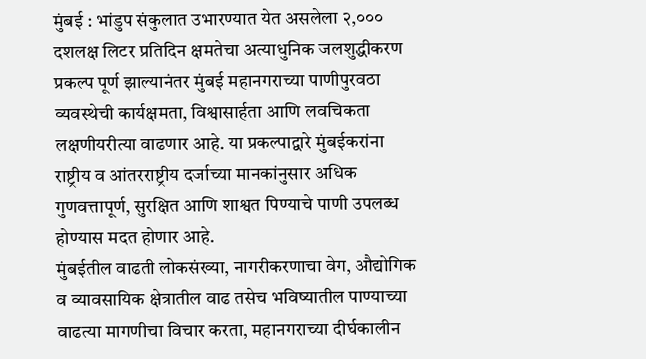मुंबई : भांडुप संकुलात उभारण्यात येत असलेला २,००० दशलक्ष लिटर प्रतिदिन क्षमतेचा अत्याधुनिक जलशुद्धीकरण प्रकल्प पूर्ण झाल्यानंतर मुंबई महानगराच्या पाणीपुरवठा व्यवस्थेची कार्यक्षमता, विश्वासार्हता आणि लवचिकता लक्षणीयरीत्या वाढणार आहे. या प्रकल्पाद्वारे मुंबईकरांना राष्ट्रीय व आंतरराष्ट्रीय दर्जाच्या मानकांनुसार अधिक गुणवत्तापूर्ण, सुरक्षित आणि शाश्वत पिण्याचे पाणी उपलब्ध होण्यास मदत होणार आहे.
मुंबईतील वाढती लोकसंख्या, नागरीकरणाचा वेग, औद्योगिक व व्यावसायिक क्षेत्रातील वाढ तसेच भविष्यातील पाण्याच्या वाढत्या मागणीचा विचार करता, महानगराच्या दीर्घकालीन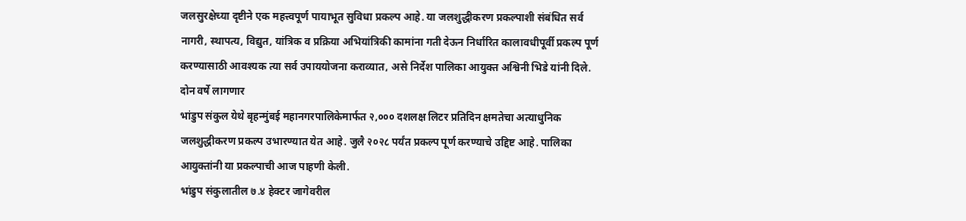जलसुरक्षेच्या दृष्टीने एक महत्त्वपूर्ण पायाभूत सुविधा प्रकल्प आहे. या जलशुद्धीकरण प्रकल्पाशी संबंधित सर्व नागरी, स्थापत्य, विद्युत, यांत्रिक व प्रक्रिया अभियांत्रिकी कामांना गती देऊन निर्धारित कालावधीपूर्वी प्रकल्प पूर्ण करण्यासाठी आवश्यक त्या सर्व उपाययोजना कराव्यात, असे निर्देश पालिका आयुक्त अश्विनी भिडे यांनी दिले.
दोन वर्षे लागणार
भांडुप संकुल येथे बृहन्मुंबई महानगरपालिकेमार्फत २,००० दशलक्ष लिटर प्रतिदिन क्षमतेचा अत्याधुनिक जलशुद्धीकरण प्रकल्प उभारण्यात येत आहे. जुलै २०२८ पर्यंत प्रकल्प पूर्ण करण्याचे उद्दिष्ट आहे. पालिका आयुक्तांनी या प्रकल्पाची आज पाहणी केली.
भांडुप संकुलातील ७.४ हेक्टर जागेवरील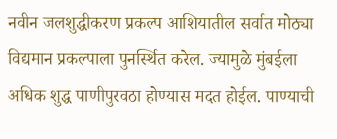नवीन जलशुद्धीकरण प्रकल्प आशियातील सर्वात मोठ्या विद्यमान प्रकल्पाला पुनर्स्थित करेल. ज्यामुळे मुंबईला अधिक शुद्ध पाणीपुरवठा होण्यास मदत होईल. पाण्याची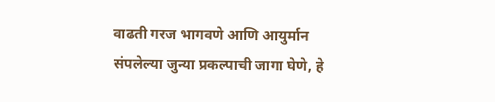वाढती गरज भागवणे आणि आयुर्मान संपलेल्या जुन्या प्रकल्पाची जागा घेणे, हे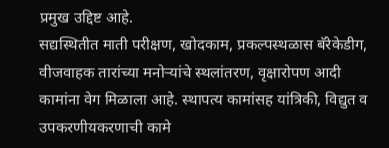प्रमुख उद्दिष्ट आहे.
सद्यस्थितीत माती परीक्षण, खोदकाम, प्रकल्पस्थळास बॅरेकेडीग, वीजवाहक तारांच्या मनोऱ्यांचे स्थलांतरण, वृक्षारोपण आदी कामांना वेग मिळाला आहे. स्थापत्य कामांसह यांत्रिकी, विद्युत व उपकरणीयकरणाची कामे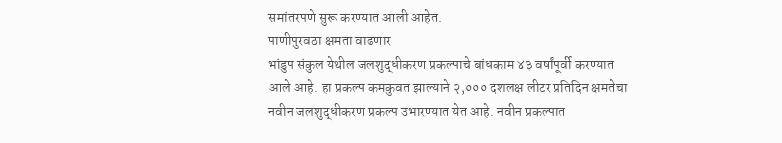समांतरपणे सुरू करण्यात आली आहेत.
पाणीपुरवठा क्षमता वाढणार
भांडुप संकुल येथील जलशुद्धीकरण प्रकल्पाचे बांधकाम ४३ वर्षांपूर्वी करण्यात आले आहे. हा प्रकल्प कमकुवत झाल्याने २,००० दशलक्ष लीटर प्रतिदिन क्षमतेचा नवीन जलशुद्धीकरण प्रकल्प उभारण्यात येत आहे. नवीन प्रकल्पात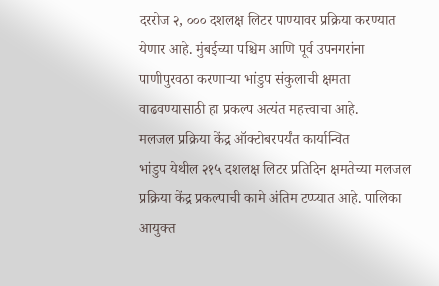दररोज २, ००० दशलक्ष लिटर पाण्यावर प्रक्रिया करण्यात येणार आहे. मुंबईच्या पश्चिम आणि पूर्व उपनगरांना पाणीपुरवठा करणाऱ्या भांडुप संकुलाची क्षमता वाढवण्यासाठी हा प्रकल्प अत्यंत महत्त्वाचा आहे.
मलजल प्रक्रिया केंद्र ऑक्टोबरपर्यंत कार्यान्वित
भांडुप येथील २१५ दशलक्ष लिटर प्रतिदिन क्षमतेच्या मलजल प्रक्रिया केंद्र प्रकल्पाची कामे अंतिम टप्प्यात आहे. पालिका आयुक्त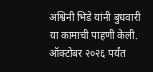अश्विनी भिडे यांनी बुधवारी या कामाची पाहणी केली. ऑक्टोबर २०२६ पर्यंत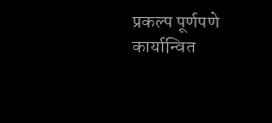प्रकल्प पूर्णपणे कार्यान्वित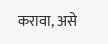करावा, असे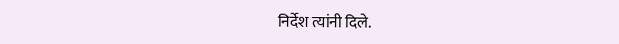निर्देश त्यांनी दिले.